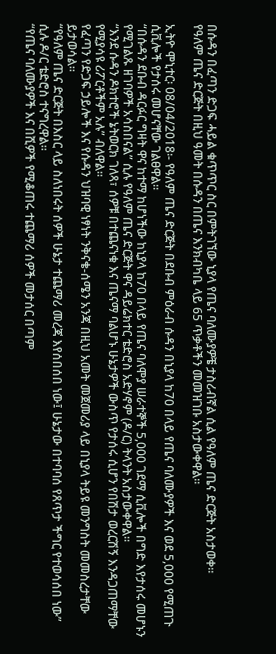በሱዳን በፈጣን ድጋፍ ሓይል ቁጥጥር ስር በምትገኘው ኒያላ የጤና ባለሙያዎቼ ታስሪብኛል ሲል የዓለም ጤና ድርጅት አስታወቀ፡፡
የዓለም ጤና ድርጅት በዚህ ዓመት በሱዳን በጤና እንክብካቤ ላይ 65 ጥቃቶችን መመዝገቡ አስታውቀዋል፡፡

ኢትዮ ሞኒተር፡ 08/04/2018፡- የዓለም ጤና ድርጅት በደቡብ ምዕራብ ሱዳን በኒያላ ከ70 በላይ የጤና ባለሙያዎች እና ወደ 5,000 የሚጠጉ ሲቪሎች የታሰሩ መሆናቸው ገልፀዋል፡፡
“በሱዳን ደቡብ ዳርፉር ግዛት ዋና ከተማ ከሆነችው ከኒያላ ከ70 በላይ የጤና ባለሞያ ሠራተኞች 5,000 ገደማ ሲቪሎች በግድ እየታሰሩ መሆኑን የሚገልጹ ዘገባዎች አሳስበናል” ሲሉ የዓለም ጤና ድርጅት ዋና ዳይሬክተር ቴድሮስ አድሃኖም (ዶ/ር) ትላንት አስታውቀዋል።
“እንደ ሱዳን ዶክተሮች ኔትወርክ ገለጻ፣ ሰዎቹ በተጨናነቁ እና ጤናማ ባልሆኑ ሁኔታዎች ውስጥ የታሰሩ ሲሆን የበሽታ ወረርሽኝ እንዳጋጠማቸው የሚያሳዩ ሪፖርቶችም አሉ” ብለዋል።
የፈጣን የድጋፍ ኃይሎች እና የሱዳን ህዝባዊ ነፃነት ንቅናቄ-ሰሜን አንጃ በዚህ አመት መጀመሪያ ላይ በኒያላ ትይዩ መንግስት መመስረታቸው ይታወሳል።
“የዓለም ጤና ድርጅት በእስር ላይ ስለነበሩት ሰዎች ሁኔታ ተጨማሪ መረጃ እየሰበሰበ ነው፤ ሁኔታው በተባባሰ የጸጥታ ችግር የተወሳሰበ ነው” ሲሉ ዶ/ር ቴድሮስ ተናግረዋል።
“የጤና ባለሙያዎች እና በሺዎች የሚቆጠሩ ተጨማሪ ሰዎች መታሰር በጣም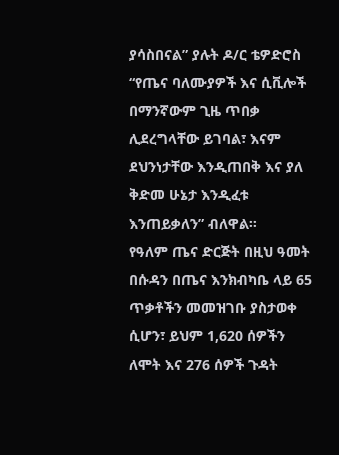ያሳስበናል” ያሉት ዶ/ር ቴዎድሮስ “የጤና ባለሙያዎች እና ሲቪሎች በማንኛውም ጊዜ ጥበቃ ሊደረግላቸው ይገባል፣ እናም ደህንነታቸው እንዲጠበቅ እና ያለ ቅድመ ሁኔታ እንዲፈቱ እንጠይቃለን” ብለዋል፡፡
የዓለም ጤና ድርጅት በዚህ ዓመት በሱዳን በጤና እንክብካቤ ላይ 65 ጥቃቶችን መመዝገቡ ያስታወቀ ሲሆን፣ ይህም 1,620 ሰዎችን ለሞት እና 276 ሰዎች ጉዳት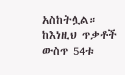አስከትሏል።
ከእነዚህ ጥቃቶች ውስጥ 54ቱ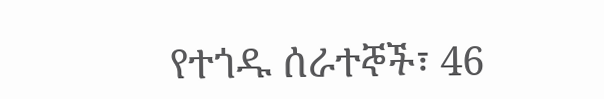የተጎዱ ሰራተኞች፣ 46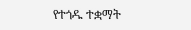የተጎዱ ተቋማት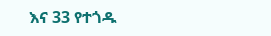እና 33 የተጎዱ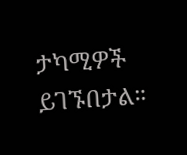ታካሚዎች ይገኙበታል።